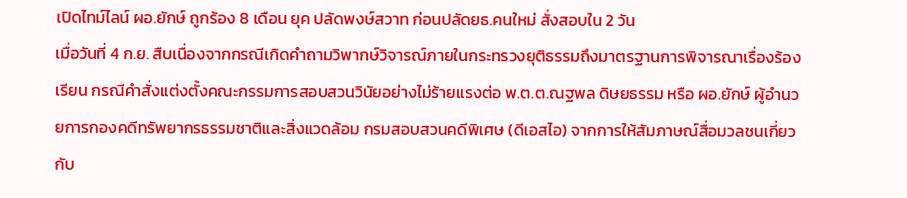เปิดไทม์ไลน์ ผอ.ยักษ์ ถูกร้อง 8 เดือน ยุค ปลัดพงษ์สวาท ก่อนปลัดยธ.คนใหม่ สั่งสอบใน 2 วัน
เมื่อวันที่ 4 ก.ย. สืบเนื่องจากกรณีเกิดคำถามวิพากษ์วิจารณ์ภายในกระทรวงยุติธรรมถึงมาตรฐานการพิจารณาเรื่องร้องเรียน กรณีคำสั่งแต่งตั้งคณะกรรมการสอบสวนวินัยอย่างไม่ร้ายแรงต่อ พ.ต.ต.ณฐพล ดิษยธรรม หรือ ผอ.ยักษ์ ผู้อำนวยการกองคดีทรัพยากรธรรมชาติและสิ่งแวดล้อม กรมสอบสวนคดีพิเศษ (ดีเอสไอ) จากการให้สัมภาษณ์สื่อมวลชนเกี่ยวกับ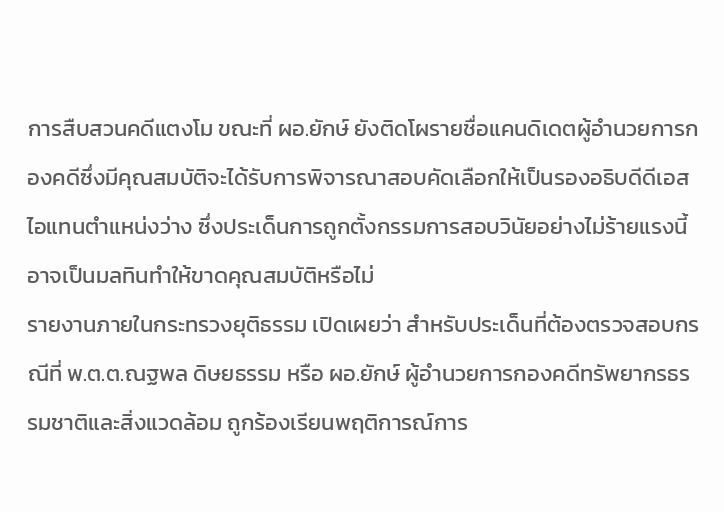การสืบสวนคดีแตงโม ขณะที่ ผอ.ยักษ์ ยังติดโผรายชื่อแคนดิเดตผู้อำนวยการกองคดีซึ่งมีคุณสมบัติจะได้รับการพิจารณาสอบคัดเลือกให้เป็นรองอธิบดีดีเอสไอแทนตำแหน่งว่าง ซึ่งประเด็นการถูกตั้งกรรมการสอบวินัยอย่างไม่ร้ายแรงนี้ อาจเป็นมลทินทำให้ขาดคุณสมบัติหรือไม่
รายงานภายในกระทรวงยุติธรรม เปิดเผยว่า สำหรับประเด็นที่ต้องตรวจสอบกรณีที่ พ.ต.ต.ณฐพล ดิษยธรรม หรือ ผอ.ยักษ์ ผู้อำนวยการกองคดีทรัพยากรธรรมชาติและสิ่งแวดล้อม ถูกร้องเรียนพฤติการณ์การ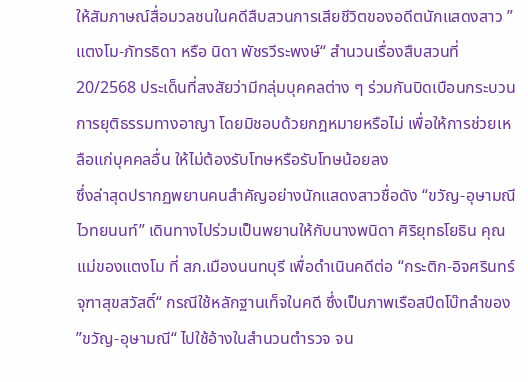ให้สัมภาษณ์สื่อมวลชนในคดีสืบสวนการเสียชีวิตของอดีตนักแสดงสาว ”แตงโม-ภัทรธิดา หรือ นิดา พัชรวีระพงษ์“ สำนวนเรื่องสืบสวนที่ 20/2568 ประเด็นที่สงสัยว่ามีกลุ่มบุคคลต่าง ๆ ร่วมกันบิดเบือนกระบวนการยุติธรรมทางอาญา โดยมิชอบด้วยกฎหมายหรือไม่ เพื่อให้การช่วยเหลือแก่บุคคลอื่น ให้ไม่ต้องรับโทษหรือรับโทษน้อยลง
ซึ่งล่าสุดปรากฏพยานคนสำคัญอย่างนักแสดงสาวชื่อดัง “ขวัญ-อุษามณี ไวทยนนท์” เดินทางไปร่วมเป็นพยานให้กับนางพนิดา ศิริยุทธโยธิน คุณแม่ของแตงโม ที่ สภ.เมืองนนทบุรี เพื่อดำเนินคดีต่อ “กระติก-อิจศรินทร์ จุฑาสุขสวัสดิ์“ กรณีใช้หลักฐานเท็จในคดี ซึ่งเป็นภาพเรือสปีดโบ๊ทลำของ ”ขวัญ-อุษามณี“ ไปใช้อ้างในสำนวนตำรวจ จน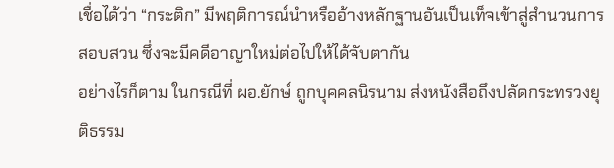เชื่อได้ว่า “กระติก” มีพฤติการณ์นำหรืออ้างหลักฐานอันเป็นเท็จเข้าสู่สำนวนการสอบสวน ซึ่งจะมีคดีอาญาใหม่ต่อไปให้ได้จับตากัน
อย่างไรก็ตาม ในกรณีที่ ผอ.ยักษ์ ถูกบุคคลนิรนาม ส่งหนังสือถึงปลัดกระทรวงยุติธรรม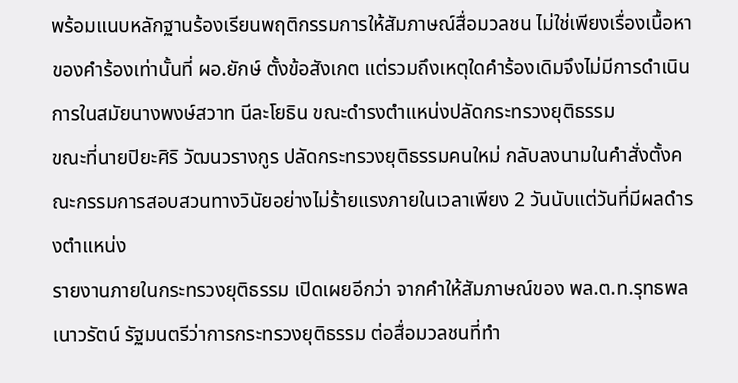พร้อมแนบหลักฐานร้องเรียนพฤติกรรมการให้สัมภาษณ์สื่อมวลชน ไม่ใช่เพียงเรื่องเนื้อหาของคำร้องเท่านั้นที่ ผอ.ยักษ์ ตั้งข้อสังเกต แต่รวมถึงเหตุใดคำร้องเดิมจึงไม่มีการดำเนินการในสมัยนางพงษ์สวาท นีละโยธิน ขณะดำรงตำแหน่งปลัดกระทรวงยุติธรรม
ขณะที่นายปิยะศิริ วัฒนวรางกูร ปลัดกระทรวงยุติธรรมคนใหม่ กลับลงนามในคำสั่งตั้งคณะกรรมการสอบสวนทางวินัยอย่างไม่ร้ายแรงภายในเวลาเพียง 2 วันนับแต่วันที่มีผลดำรงตำแหน่ง
รายงานภายในกระทรวงยุติธรรม เปิดเผยอีกว่า จากคำให้สัมภาษณ์ของ พล.ต.ท.รุทธพล เนาวรัตน์ รัฐมนตรีว่าการกระทรวงยุติธรรม ต่อสื่อมวลชนที่ทำ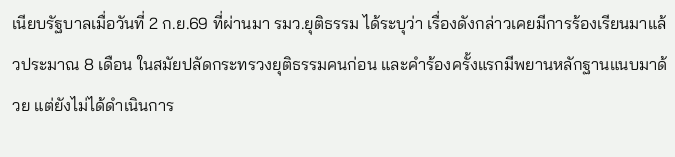เนียบรัฐบาลเมื่อวันที่ 2 ก.ย.69 ที่ผ่านมา รมว.ยุติธรรม ได้ระบุว่า เรื่องดังกล่าวเคยมีการร้องเรียนมาแล้วประมาณ 8 เดือน ในสมัยปลัดกระทรวงยุติธรรมคนก่อน และคำร้องครั้งแรกมีพยานหลักฐานแนบมาด้วย แต่ยังไม่ได้ดำเนินการ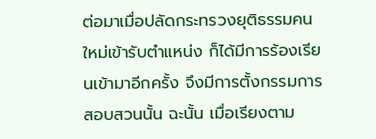ต่อมาเมื่อปลัดกระทรวงยุติธรรมคนใหม่เข้ารับตำแหน่ง ก็ได้มีการร้องเรียนเข้ามาอีกครั้ง จึงมีการตั้งกรรมการสอบสวนนั้น ฉะนั้น เมื่อเรียงตาม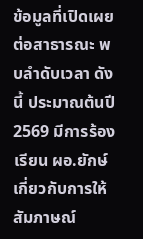ข้อมูลที่เปิดเผยต่อสาธารณะ พบลำดับเวลา ดังนี้ ประมาณต้นปี 2569 มีการร้องเรียน ผอ.ยักษ์ เกี่ยวกับการให้สัมภาษณ์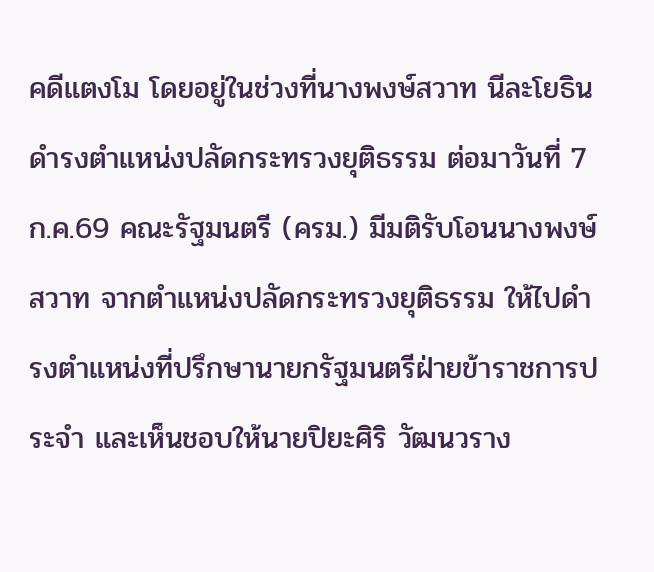คดีแตงโม โดยอยู่ในช่วงที่นางพงษ์สวาท นีละโยธิน ดำรงตำแหน่งปลัดกระทรวงยุติธรรม ต่อมาวันที่ 7 ก.ค.69 คณะรัฐมนตรี (ครม.) มีมติรับโอนนางพงษ์สวาท จากตำแหน่งปลัดกระทรวงยุติธรรม ให้ไปดำรงตำแหน่งที่ปรึกษานายกรัฐมนตรีฝ่ายข้าราชการประจำ และเห็นชอบให้นายปิยะศิริ วัฒนวราง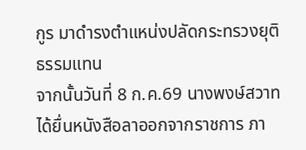กูร มาดำรงตำแหน่งปลัดกระทรวงยุติธรรมแทน
จากนั้นวันที่ 8 ก.ค.69 นางพงษ์สวาท ได้ยื่นหนังสือลาออกจากราชการ ภา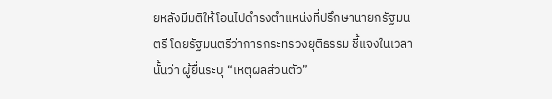ยหลังมีมติให้โอนไปดำรงตำแหน่งที่ปรึกษานายกรัฐมนตรี โดยรัฐมนตรีว่าการกระทรวงยุติธรรม ชี้แจงในเวลานั้นว่า ผู้ยื่นระบุ “เหตุผลส่วนตัว”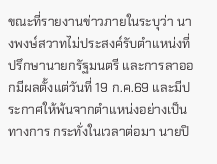ขณะที่รายงานข่าวภายในระบุว่า นางพงษ์สวาทไม่ประสงค์รับตำแหน่งที่ปรึกษานายกรัฐมนตรี และการลาออกมีผลตั้งแต่วันที่ 19 ก.ค.69 และมีประกาศให้พ้นจากตำแหน่งอย่างเป็นทางการ กระทั่งในเวลาต่อมา นายปิ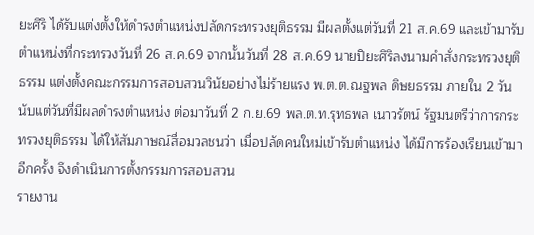ยะศิริ ได้รับแต่งตั้งให้ดำรงตำแหน่งปลัดกระทรวงยุติธรรม มีผลตั้งแต่วันที่ 21 ส.ค.69 และเข้ามารับตำแหน่งที่กระทรวงวันที่ 26 ส.ค.69 จากนั้นวันที่ 28 ส.ค.69 นายปิยะศิริลงนามคำสั่งกระทรวงยุติธรรม แต่งตั้งคณะกรรมการสอบสวนวินัยอย่างไม่ร้ายแรง พ.ต.ต.ณฐพล ดิษยธรรม ภายใน 2 วันนับแต่วันที่มีผลดำรงตำแหน่ง ต่อมาวันที่ 2 ก.ย.69 พล.ต.ท.รุทธพล เนาวรัตน์ รัฐมนตรีว่าการกระทรวงยุติธรรม ได้ให้สัมภาษณ์สื่อมวลชนว่า เมื่อปลัดคนใหม่เข้ารับตำแหน่ง ได้มีการร้องเรียนเข้ามาอีกครั้ง จึงดำเนินการตั้งกรรมการสอบสวน
รายงาน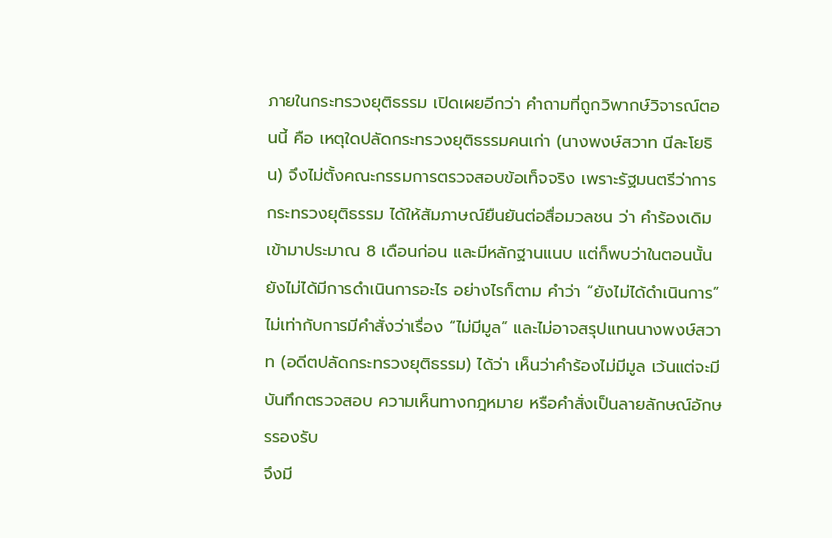ภายในกระทรวงยุติธรรม เปิดเผยอีกว่า คำถามที่ถูกวิพากษ์วิจารณ์ตอนนี้ คือ เหตุใดปลัดกระทรวงยุติธรรมคนเก่า (นางพงษ์สวาท นีละโยธิน) จึงไม่ตั้งคณะกรรมการตรวจสอบข้อเท็จจริง เพราะรัฐมนตรีว่าการกระทรวงยุติธรรม ได้ให้สัมภาษณ์ยืนยันต่อสื่อมวลชน ว่า คำร้องเดิมเข้ามาประมาณ 8 เดือนก่อน และมีหลักฐานแนบ แต่ก็พบว่าในตอนนั้นยังไม่ได้มีการดำเนินการอะไร อย่างไรก็ตาม คำว่า “ยังไม่ได้ดำเนินการ” ไม่เท่ากับการมีคำสั่งว่าเรื่อง “ไม่มีมูล” และไม่อาจสรุปแทนนางพงษ์สวาท (อดีตปลัดกระทรวงยุติธรรม) ได้ว่า เห็นว่าคำร้องไม่มีมูล เว้นแต่จะมีบันทึกตรวจสอบ ความเห็นทางกฎหมาย หรือคำสั่งเป็นลายลักษณ์อักษรรองรับ
จึงมี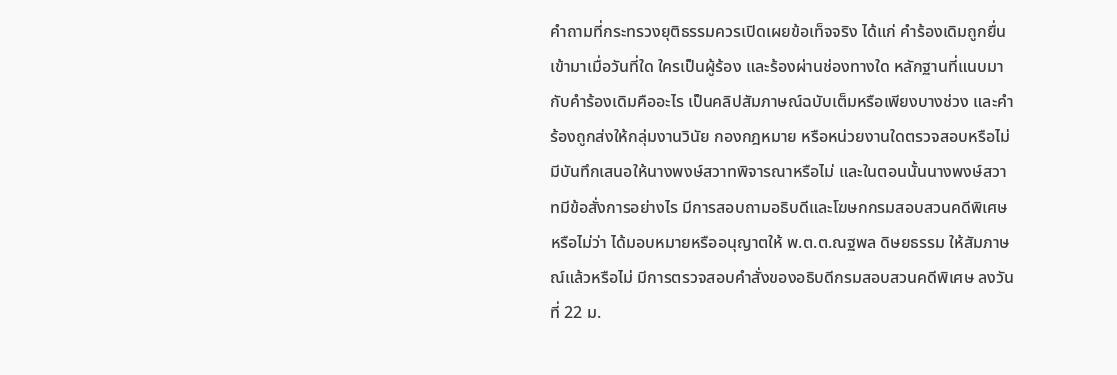คำถามที่กระทรวงยุติธรรมควรเปิดเผยข้อเท็จจริง ได้แก่ คำร้องเดิมถูกยื่นเข้ามาเมื่อวันที่ใด ใครเป็นผู้ร้อง และร้องผ่านช่องทางใด หลักฐานที่แนบมากับคำร้องเดิมคืออะไร เป็นคลิปสัมภาษณ์ฉบับเต็มหรือเพียงบางช่วง และคำร้องถูกส่งให้กลุ่มงานวินัย กองกฎหมาย หรือหน่วยงานใดตรวจสอบหรือไม่ มีบันทึกเสนอให้นางพงษ์สวาทพิจารณาหรือไม่ และในตอนนั้นนางพงษ์สวาทมีข้อสั่งการอย่างไร มีการสอบถามอธิบดีและโฆษกกรมสอบสวนคดีพิเศษหรือไม่ว่า ได้มอบหมายหรืออนุญาตให้ พ.ต.ต.ณฐพล ดิษยธรรม ให้สัมภาษณ์แล้วหรือไม่ มีการตรวจสอบคำสั่งของอธิบดีกรมสอบสวนคดีพิเศษ ลงวันที่ 22 ม.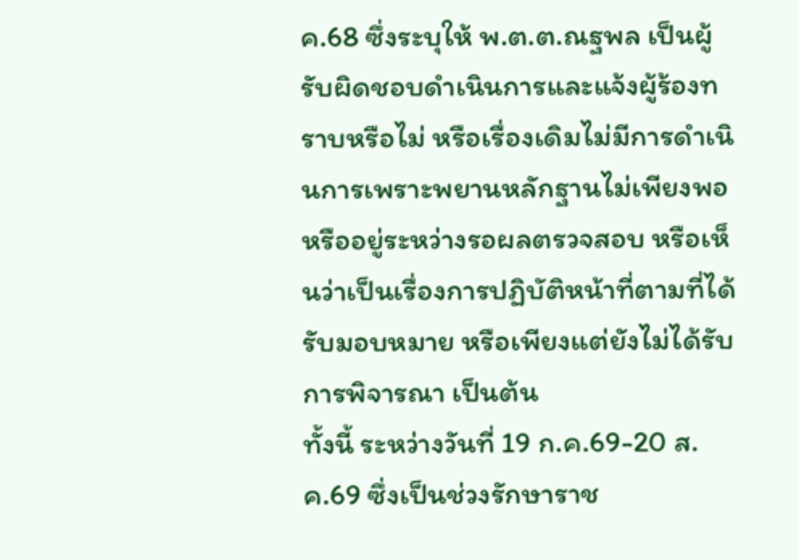ค.68 ซึ่งระบุให้ พ.ต.ต.ณฐพล เป็นผู้รับผิดชอบดำเนินการและแจ้งผู้ร้องทราบหรือไม่ หรือเรื่องเดิมไม่มีการดำเนินการเพราะพยานหลักฐานไม่เพียงพอ หรืออยู่ระหว่างรอผลตรวจสอบ หรือเห็นว่าเป็นเรื่องการปฏิบัติหน้าที่ตามที่ได้รับมอบหมาย หรือเพียงแต่ยังไม่ได้รับการพิจารณา เป็นต้น
ทั้งนี้ ระหว่างวันที่ 19 ก.ค.69-20 ส.ค.69 ซึ่งเป็นช่วงรักษาราช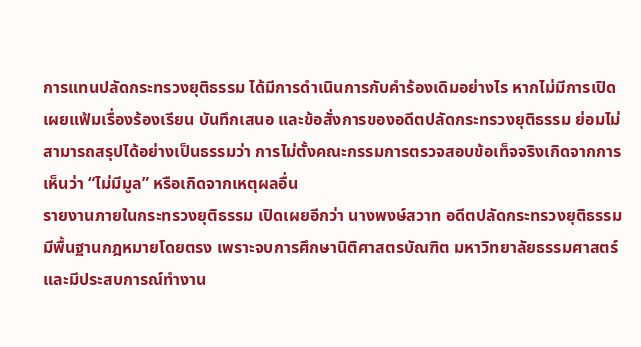การแทนปลัดกระทรวงยุติธรรม ได้มีการดำเนินการกับคำร้องเดิมอย่างไร หากไม่มีการเปิดเผยแฟ้มเรื่องร้องเรียน บันทึกเสนอ และข้อสั่งการของอดีตปลัดกระทรวงยุติธรรม ย่อมไม่สามารถสรุปได้อย่างเป็นธรรมว่า การไม่ตั้งคณะกรรมการตรวจสอบข้อเท็จจริงเกิดจากการเห็นว่า “ไม่มีมูล” หรือเกิดจากเหตุผลอื่น
รายงานภายในกระทรวงยุติธรรม เปิดเผยอีกว่า นางพงษ์สวาท อดีตปลัดกระทรวงยุติธรรม มีพื้นฐานกฎหมายโดยตรง เพราะจบการศึกษานิติศาสตรบัณฑิต มหาวิทยาลัยธรรมศาสตร์ และมีประสบการณ์ทำงาน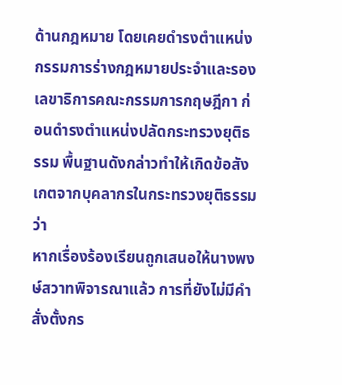ด้านกฎหมาย โดยเคยดำรงตำแหน่งกรรมการร่างกฎหมายประจำและรองเลขาธิการคณะกรรมการกฤษฎีกา ก่อนดำรงตำแหน่งปลัดกระทรวงยุติธรรม พื้นฐานดังกล่าวทำให้เกิดข้อสังเกตจากบุคลากรในกระทรวงยุติธรรม ว่า
หากเรื่องร้องเรียนถูกเสนอให้นางพงษ์สวาทพิจารณาแล้ว การที่ยังไม่มีคำสั่งตั้งกร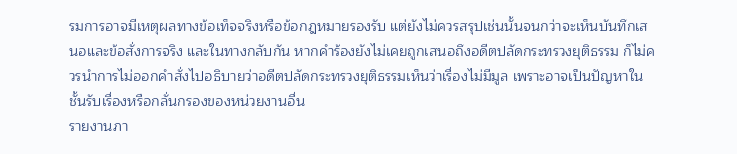รมการอาจมีเหตุผลทางข้อเท็จจริงหรือข้อกฎหมายรองรับ แต่ยังไม่ควรสรุปเช่นนั้นจนกว่าจะเห็นบันทึกเสนอและข้อสั่งการจริง และในทางกลับกัน หากคำร้องยังไม่เคยถูกเสนอถึงอดีตปลัดกระทรวงยุติธรรม ก็ไม่ควรนำการไม่ออกคำสั่งไปอธิบายว่าอดีตปลัดกระทรวงยุติธรรมเห็นว่าเรื่องไม่มีมูล เพราะอาจเป็นปัญหาในชั้นรับเรื่องหรือกลั่นกรองของหน่วยงานอื่น
รายงานภา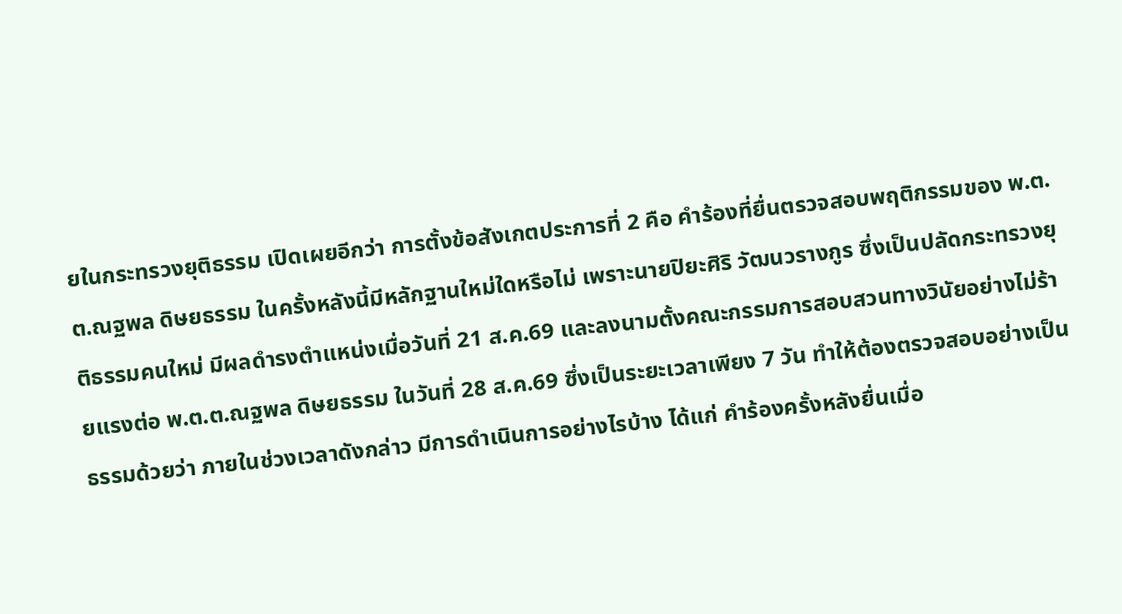ยในกระทรวงยุติธรรม เปิดเผยอีกว่า การตั้งข้อสังเกตประการที่ 2 คือ คำร้องที่ยื่นตรวจสอบพฤติกรรมของ พ.ต.ต.ณฐพล ดิษยธรรม ในครั้งหลังนี้มีหลักฐานใหม่ใดหรือไม่ เพราะนายปิยะศิริ วัฒนวรางกูร ซึ่งเป็นปลัดกระทรวงยุติธรรมคนใหม่ มีผลดำรงตำแหน่งเมื่อวันที่ 21 ส.ค.69 และลงนามตั้งคณะกรรมการสอบสวนทางวินัยอย่างไม่ร้ายแรงต่อ พ.ต.ต.ณฐพล ดิษยธรรม ในวันที่ 28 ส.ค.69 ซึ่งเป็นระยะเวลาเพียง 7 วัน ทำให้ต้องตรวจสอบอย่างเป็นธรรมด้วยว่า ภายในช่วงเวลาดังกล่าว มีการดำเนินการอย่างไรบ้าง ได้แก่ คำร้องครั้งหลังยื่นเมื่อ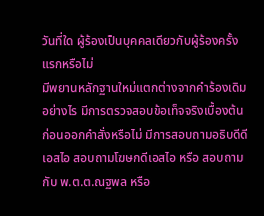วันที่ใด ผู้ร้องเป็นบุคคลเดียวกับผู้ร้องครั้งแรกหรือไม่
มีพยานหลักฐานใหม่แตกต่างจากคำร้องเดิมอย่างไร มีการตรวจสอบข้อเท็จจริงเบื้องต้นก่อนออกคำสั่งหรือไม่ มีการสอบถามอธิบดีดีเอสไอ สอบถามโฆษกดีเอสไอ หรือ สอบถามกับ พ.ต.ต.ณฐพล หรือ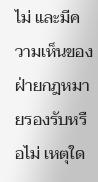ไม่ และมีความเห็นของฝ่ายกฎหมายรองรับหรือไม่ เหตุใด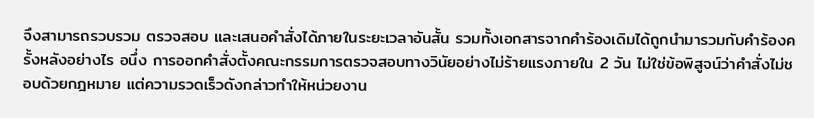จึงสามารถรวบรวม ตรวจสอบ และเสนอคำสั่งได้ภายในระยะเวลาอันสั้น รวมทั้งเอกสารจากคำร้องเดิมได้ถูกนำมารวมกับคำร้องครั้งหลังอย่างไร อนึ่ง การออกคำสั่งตั้งคณะกรรมการตรวจสอบทางวินัยอย่างไม่ร้ายแรงภายใน 2 วัน ไม่ใช่ข้อพิสูจน์ว่าคำสั่งไม่ชอบด้วยกฎหมาย แต่ความรวดเร็วดังกล่าวทำให้หน่วยงาน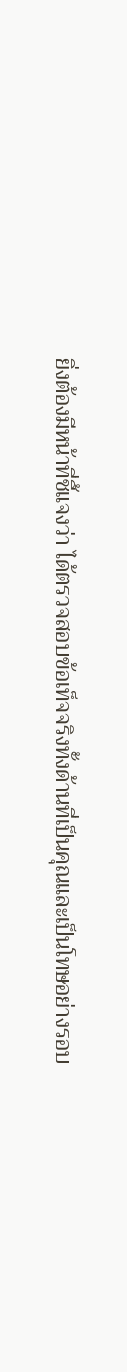ยิ่งต้องมีหน้าที่ชี้แจงว่า ได้ตรวจสอบข้อเท็จจริงทั้งด้านที่เป็นคุณและเป็นโทษอย่างรอบ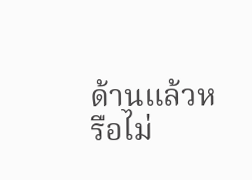ด้านแล้วหรือไม่